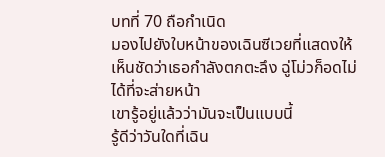บทที่ 70 ถือกำเนิด
มองไปยังใบหน้าของเฉินซีเวยที่แสดงให้เห็นชัดว่าเธอกำลังตกตะลึง ฉู่โม่วก็อดไม่ได้ที่จะส่ายหน้า
เขารู้อยู่แล้วว่ามันจะเป็นแบบนี้
รู้ดีว่าวันใดที่เฉิน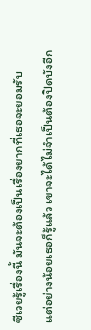ซีเวยรู้เรื่องนี้ มันจะต้องเป็นเรื่องยากที่เธอจะยอมรับ
แต่อย่างน้อยเธอก็รู้แล้ว เขาจะได้ไม่จำเป็นต้องปิดบังอีก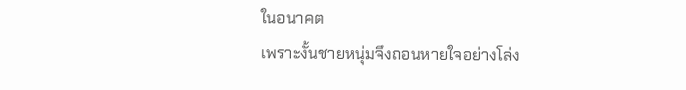ในอนาคต
เพราะงั้นชายหนุ่มจึงถอนหายใจอย่างโล่ง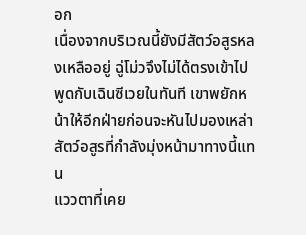อก
เนื่องจากบริเวณนี้ยังมีสัตว์อสูรหลงเหลืออยู่ ฉู่โม่วจึงไม่ได้ตรงเข้าไปพูดกับเฉินซีเวยในทันที เขาพยักหน้าให้อีกฝ่ายก่อนจะหันไปมองเหล่าสัตว์อสูรที่กำลังมุ่งหน้ามาทางนี้แทน
แววตาที่เคย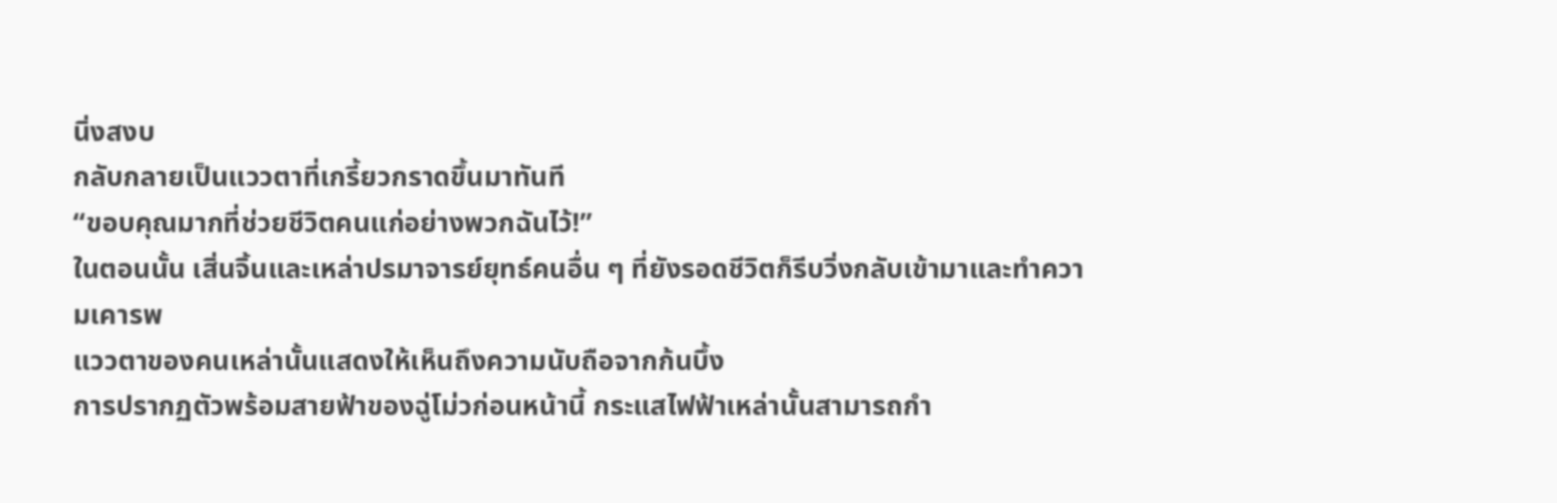นิ่งสงบ
กลับกลายเป็นแววตาที่เกรี้ยวกราดขึ้นมาทันที
“ขอบคุณมากที่ช่วยชีวิตคนแก่อย่างพวกฉันไว้!”
ในตอนนั้น เสิ่นจิ้นและเหล่าปรมาจารย์ยุทธ์คนอื่น ๆ ที่ยังรอดชีวิตก็รีบวิ่งกลับเข้ามาและทำความเคารพ
แววตาของคนเหล่านั้นแสดงให้เห็นถึงความนับถือจากก้นบึ้ง
การปรากฏตัวพร้อมสายฟ้าของฉู่โม่วก่อนหน้านี้ กระแสไฟฟ้าเหล่านั้นสามารถกำ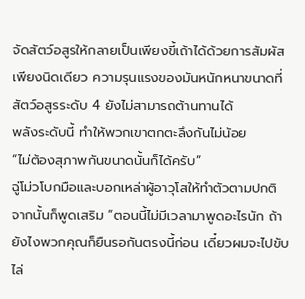จัดสัตว์อสูรให้กลายเป็นเพียงขี้เถ้าได้ด้วยการสัมผัสเพียงนิดเดียว ความรุนแรงของมันหนักหนาขนาดที่สัตว์อสูรระดับ 4 ยังไม่สามารถต้านทานได้
พลังระดับนี้ ทำให้พวกเขาตกตะลึงกันไม่น้อย
“ไม่ต้องสุภาพกันขนาดนั้นก็ได้ครับ”
ฉู่โม่วโบกมือและบอกเหล่าผู้อาวุโสให้ทำตัวตามปกติ
จากนั้นก็พูดเสริม “ตอนนี้ไม่มีเวลามาพูดอะไรนัก ถ้ายังไงพวกคุณก็ยืนรอกันตรงนี้ก่อน เดี๋ยวผมจะไปขับไล่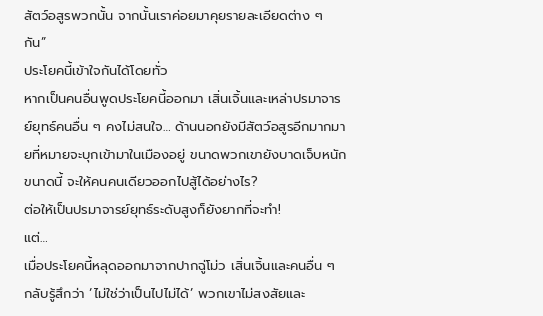สัตว์อสูรพวกนั้น จากนั้นเราค่อยมาคุยรายละเอียดต่าง ๆ กัน”
ประโยคนี้เข้าใจกันได้โดยทั่ว
หากเป็นคนอื่นพูดประโยคนี้ออกมา เสิ่นเจิ้นและเหล่าปรมาจารย์ยุทธ์คนอื่น ๆ คงไม่สนใจ… ด้านนอกยังมีสัตว์อสูรอีกมากมายที่หมายจะบุกเข้ามาในเมืองอยู่ ขนาดพวกเขายังบาดเจ็บหนักขนาดนี้ จะให้คนคนเดียวออกไปสู้ได้อย่างไร?
ต่อให้เป็นปรมาจารย์ยุทธ์ระดับสูงก็ยังยากที่จะทำ!
แต่…
เมื่อประโยคนี้หลุดออกมาจากปากฉู่โม่ว เสิ่นเจิ้นและคนอื่น ๆ กลับรู้สึกว่า ‘ไม่ใช่ว่าเป็นไปไม่ได้’ พวกเขาไม่สงสัยและ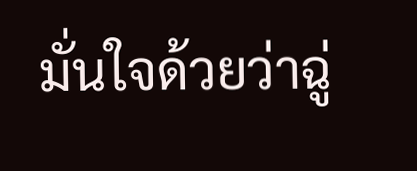มั่นใจด้วยว่าฉู่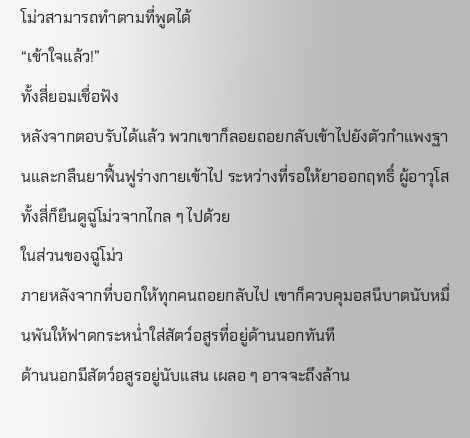โม่วสามารถทำตามที่พูดได้
“เข้าใจแล้ว!”
ทั้งสี่ยอมเชื่อฟัง
หลังจากตอบรับได้แล้ว พวกเขาก็ลอยถอยกลับเข้าไปยังตัวกำแพงฐานและกลืนยาฟื้นฟูร่างกายเข้าไป ระหว่างที่รอให้ยาออกฤทธิ์ ผู้อาวุโสทั้งสี่ก็ยืนดูฉู่โม่วจากไกล ๆ ไปด้วย
ในส่วนของฉู่โม่ว
ภายหลังจากที่บอกให้ทุกคนถอยกลับไป เขาก็ควบคุมอสนีบาตนับหมื่นพันให้ฟาดกระหน่ำใส่สัตว์อสูรที่อยู่ด้านนอกทันที
ด้านนอกมีสัตว์อสูรอยู่นับแสน เผลอ ๆ อาจจะถึงล้าน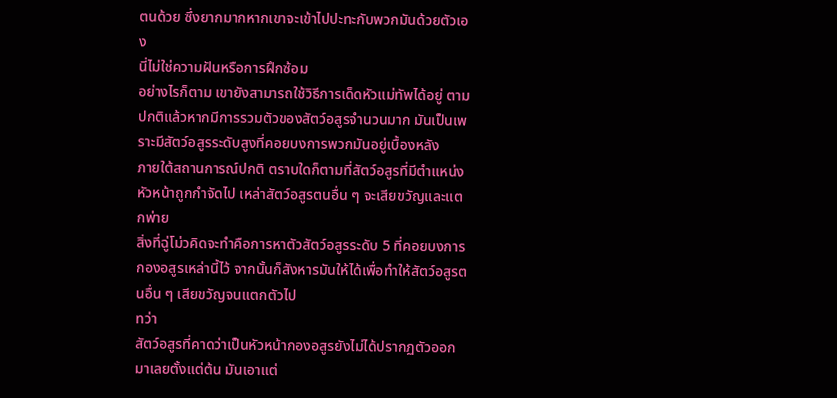ตนด้วย ซึ่งยากมากหากเขาจะเข้าไปปะทะกับพวกมันด้วยตัวเอง
นี่ไม่ใช่ความฝันหรือการฝึกซ้อม
อย่างไรก็ตาม เขายังสามารถใช้วิธีการเด็ดหัวแม่ทัพได้อยู่ ตามปกติแล้วหากมีการรวมตัวของสัตว์อสูรจำนวนมาก มันเป็นเพราะมีสัตว์อสูรระดับสูงที่คอยบงการพวกมันอยู่เบื้องหลัง
ภายใต้สถานการณ์ปกติ ตราบใดก็ตามที่สัตว์อสูรที่มีตำแหน่งหัวหน้าถูกกำจัดไป เหล่าสัตว์อสูรตนอื่น ๆ จะเสียขวัญและแตกพ่าย
สิ่งที่ฉู่โม่วคิดจะทำคือการหาตัวสัตว์อสูรระดับ 5 ที่คอยบงการกองอสูรเหล่านี้ไว้ จากนั้นก็สังหารมันให้ได้เพื่อทำให้สัตว์อสูรตนอื่น ๆ เสียขวัญจนแตกตัวไป
ทว่า
สัตว์อสูรที่คาดว่าเป็นหัวหน้ากองอสูรยังไม่ได้ปรากฏตัวออกมาเลยตั้งแต่ต้น มันเอาแต่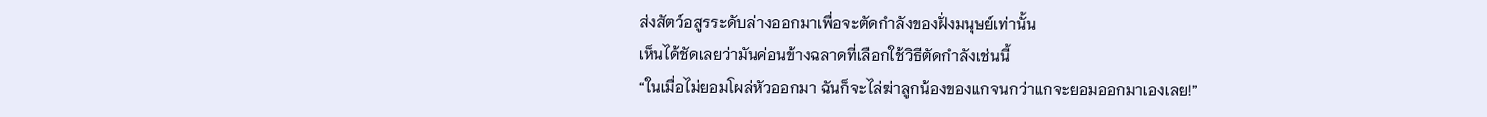ส่งสัตว์อสูรระดับล่างออกมาเพื่อจะตัดกำลังของฝั่งมนุษย์เท่านั้น
เห็นได้ชัดเลยว่ามันค่อนข้างฉลาดที่เลือกใช้วิธีตัดกำลังเช่นนี้
“ในเมื่อไม่ยอมโผล่หัวออกมา ฉันก็จะไล่ฆ่าลูกน้องของแกจนกว่าแกจะยอมออกมาเองเลย!”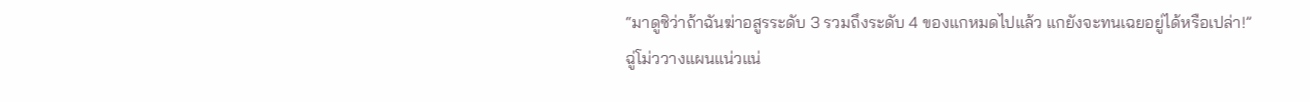“มาดูซิว่าถ้าฉันฆ่าอสูรระดับ 3 รวมถึงระดับ 4 ของแกหมดไปแล้ว แกยังจะทนเฉยอยู่ได้หรือเปล่า!”
ฉู่โม่ววางแผนแน่วแน่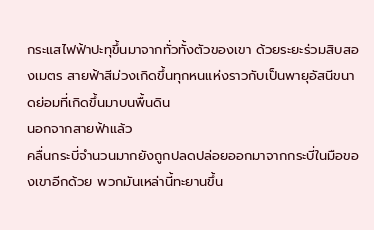กระแสไฟฟ้าปะทุขึ้นมาจากทั่วทั้งตัวของเขา ด้วยระยะร่วมสิบสองเมตร สายฟ้าสีม่วงเกิดขึ้นทุกหนแห่งราวกับเป็นพายุอัสนีขนาดย่อมที่เกิดขึ้นมาบนพื้นดิน
นอกจากสายฟ้าแล้ว
คลื่นกระบี่จำนวนมากยังถูกปลดปล่อยออกมาจากกระบี่ในมือของเขาอีกด้วย พวกมันเหล่านี้ทะยานขึ้น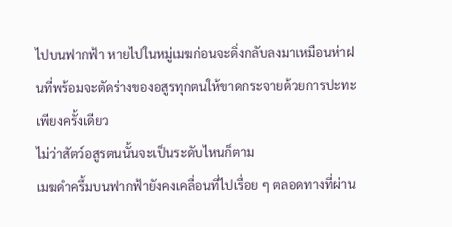ไปบนฟากฟ้า หายไปในหมู่เมฆก่อนจะดิ่งกลับลงมาเหมือนห่าฝนที่พร้อมจะตัดร่างของอสูรทุกตนให้ขาดกระจายด้วยการปะทะเพียงครั้งเดียว
ไม่ว่าสัตว์อสูรตนนั้นจะเป็นระดับไหนก็ตาม
เมฆดำครึ้มบนฟากฟ้ายังคงเคลื่อนที่ไปเรื่อย ๆ ตลอดทางที่ผ่าน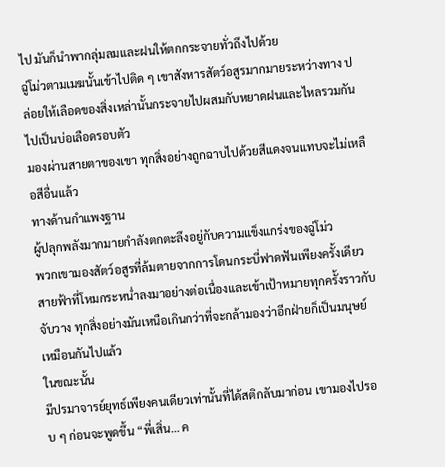ไป มันก็นำพากลุ่มลมและฝนให้ตกกระจายทั่วถึงไปด้วย
ฉู่โม่วตามเมฆนั้นเข้าไปติด ๆ เขาสังหารสัตว์อสูรมากมายระหว่างทาง ปล่อยให้เลือดของสิ่งเหล่านั้นกระจายไปผสมกับหยาดฝนและไหลรวมกันไปเป็นบ่อเลือดรอบตัว
มองผ่านสายตาของเขา ทุกสิ่งอย่างถูกฉาบไปด้วยสีแดงจนแทบจะไม่เหลือสีอื่นแล้ว
ทางด้านกำแพงฐาน
ผู้ปลุกพลังมากมายกำลังตกตะลึงอยู่กับความแข็งแกร่งของฉู่โม่ว
พวกเขามองสัตว์อสูรที่ล้มตายจากการโดนกระบี่ฟาดฟันเพียงครั้งเดียว สายฟ้าที่โหมกระหน่ำลงมาอย่างต่อเนื่องและเข้าเป้าหมายทุกครั้งราวกับจับวาง ทุกสิ่งอย่างมันเหนือเกินกว่าที่จะกล้ามองว่าอีกฝ่ายก็เป็นมนุษย์เหมือนกันไปแล้ว
ในขณะนั้น
มีปรมาจารย์ยุทธ์เพียงคนเดียวเท่านั้นที่ได้สติกลับมาก่อน เขามองไปรอบ ๆ ก่อนจะพูดขึ้น “พี่เสิ่น… ค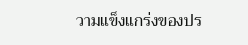วามแข็งแกร่งของปร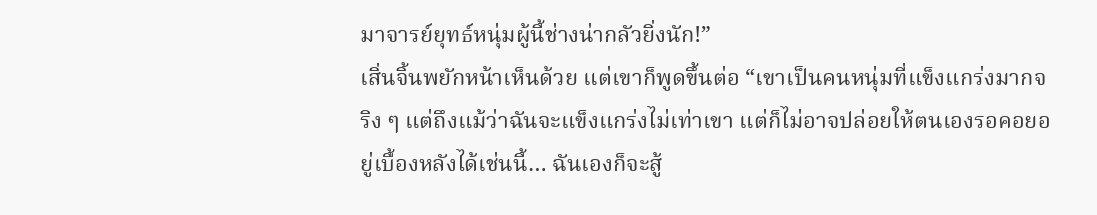มาจารย์ยุทธ์หนุ่มผู้นี้ช่างน่ากลัวยิ่งนัก!”
เสิ่นจิ้นพยักหน้าเห็นด้วย แต่เขาก็พูดขึ้นต่อ “เขาเป็นคนหนุ่มที่แข็งแกร่งมากจริง ๆ แต่ถึงแม้ว่าฉันจะแข็งแกร่งไม่เท่าเขา แต่ก็ไม่อาจปล่อยให้ตนเองรอคอยอยู่เบื้องหลังได้เช่นนี้… ฉันเองก็จะสู้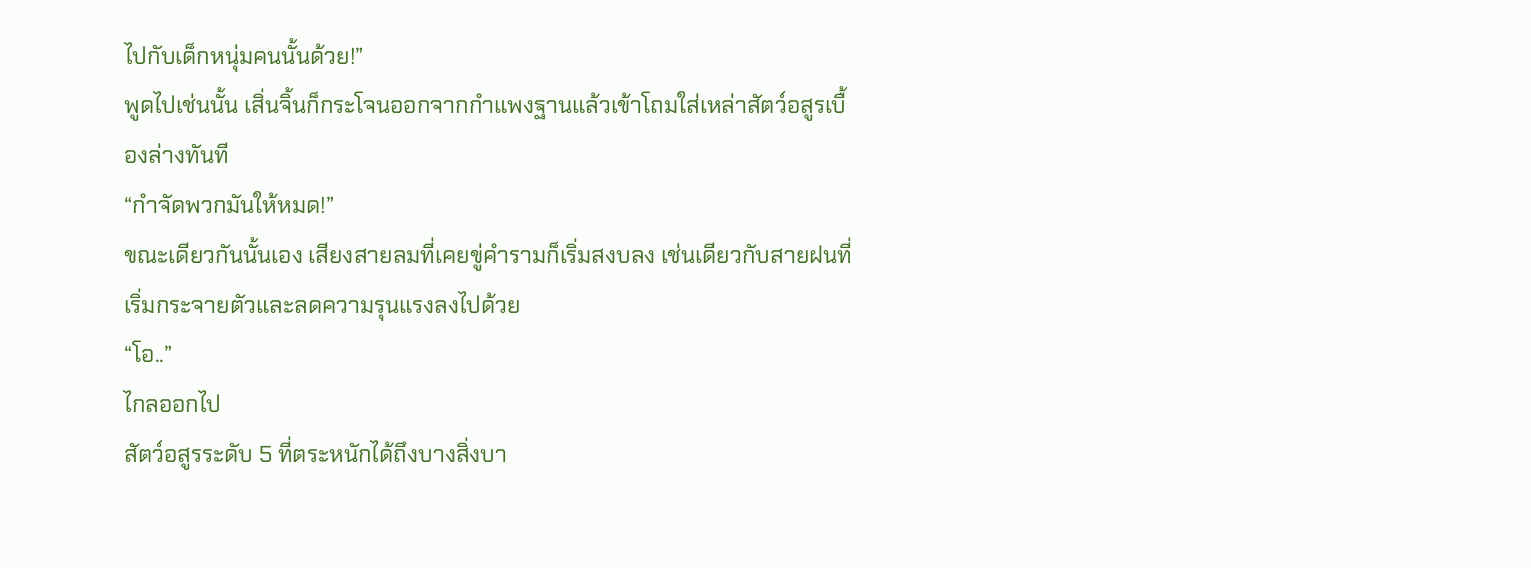ไปกับเด็กหนุ่มคนนั้นด้วย!”
พูดไปเช่นนั้น เสิ่นจิ้นก็กระโจนออกจากกำแพงฐานแล้วเข้าโถมใส่เหล่าสัตว์อสูรเบื้องล่างทันที
“กำจัดพวกมันให้หมด!”
ขณะเดียวกันนั้นเอง เสียงสายลมที่เคยขู่คำรามก็เริ่มสงบลง เช่นเดียวกับสายฝนที่เริ่มกระจายตัวและลดความรุนแรงลงไปด้วย
“โอ..”
ไกลออกไป
สัตว์อสูรระดับ 5 ที่ตระหนักได้ถึงบางสิ่งบา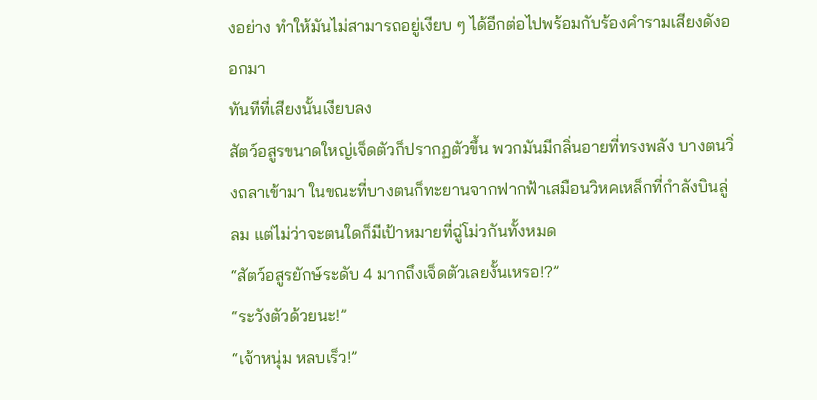งอย่าง ทำให้มันไม่สามารถอยู่เงียบ ๆ ได้อีกต่อไปพร้อมกับร้องคำรามเสียงดังออกมา
ทันทีที่เสียงนั้นเงียบลง
สัตว์อสูรขนาดใหญ่เจ็ดตัวก็ปรากฏตัวขึ้น พวกมันมีกลิ่นอายที่ทรงพลัง บางตนวิ่งถลาเข้ามา ในขณะที่บางตนก็ทะยานจากฟากฟ้าเสมือนวิหคเหล็กที่กำลังบินลู่ลม แต่ไม่ว่าจะตนใดก็มีเป้าหมายที่ฉู่โม่วกันทั้งหมด
“สัตว์อสูรยักษ์ระดับ 4 มากถึงเจ็ดตัวเลยงั้นเหรอ!?”
“ระวังตัวด้วยนะ!”
“เจ้าหนุ่ม หลบเร็ว!”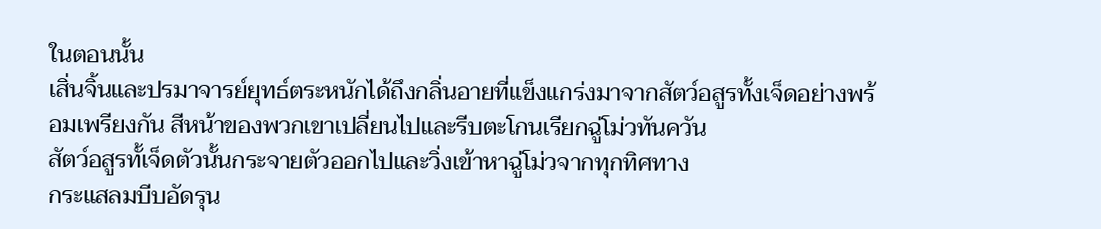ในตอนนั้น
เสิ่นจิ้นและปรมาจารย์ยุทธ์ตระหนักได้ถึงกลิ่นอายที่แข็งแกร่งมาจากสัตว์อสูรทั้งเจ็ดอย่างพร้อมเพรียงกัน สีหน้าของพวกเขาเปลี่ยนไปและรีบตะโกนเรียกฉู่โม่วทันควัน
สัตว์อสูรทั้เจ็ดตัวนั้นกระจายตัวออกไปและวิ่งเข้าหาฉู่โม่วจากทุกทิศทาง
กระแสลมบีบอัดรุน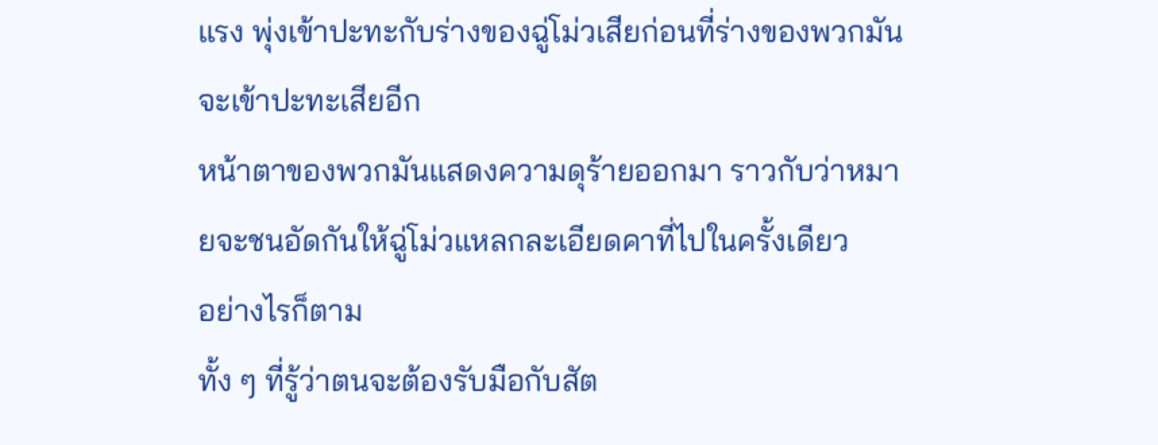แรง พุ่งเข้าปะทะกับร่างของฉู่โม่วเสียก่อนที่ร่างของพวกมันจะเข้าปะทะเสียอีก
หน้าตาของพวกมันแสดงความดุร้ายออกมา ราวกับว่าหมายจะชนอัดกันให้ฉู่โม่วแหลกละเอียดคาที่ไปในครั้งเดียว
อย่างไรก็ตาม
ทั้ง ๆ ที่รู้ว่าตนจะต้องรับมือกับสัต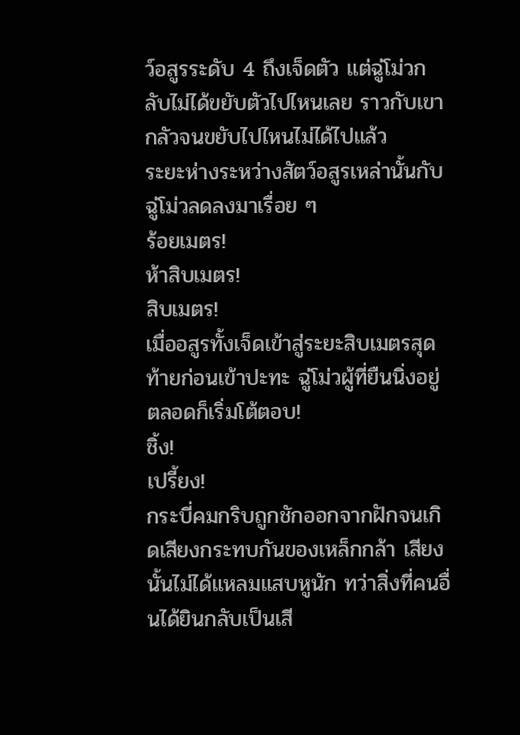ว์อสูรระดับ 4 ถึงเจ็ดตัว แต่ฉู่โม่วกลับไม่ได้ขยับตัวไปไหนเลย ราวกับเขากลัวจนขยับไปไหนไม่ได้ไปแล้ว
ระยะห่างระหว่างสัตว์อสูรเหล่านั้นกับฉู่โม่วลดลงมาเรื่อย ๆ
ร้อยเมตร!
ห้าสิบเมตร!
สิบเมตร!
เมื่ออสูรทั้งเจ็ดเข้าสู่ระยะสิบเมตรสุดท้ายก่อนเข้าปะทะ ฉู่โม่วผู้ที่ยืนนิ่งอยู่ตลอดก็เริ่มโต้ตอบ!
ชิ้ง!
เปรี้ยง!
กระบี่คมกริบถูกชักออกจากฝักจนเกิดเสียงกระทบกันของเหล็กกล้า เสียงนั้นไม่ได้แหลมแสบหูนัก ทว่าสิ่งที่คนอื่นได้ยินกลับเป็นเสี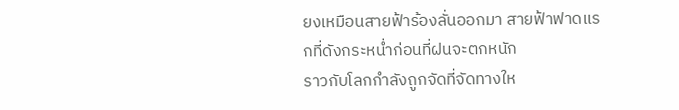ยงเหมือนสายฟ้าร้องลั่นออกมา สายฟ้าฟาดแรกที่ดังกระหน่ำก่อนที่ฝนจะตกหนัก
ราวกับโลกกำลังถูกจัดที่จัดทางให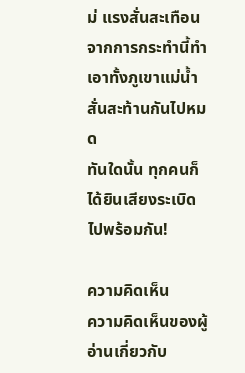ม่ แรงสั่นสะเทือนจากการกระทำนี้ทำเอาทั้งภูเขาแม่น้ำสั่นสะท้านกันไปหมด
ทันใดนั้น ทุกคนก็ได้ยินเสียงระเบิดไปพร้อมกัน!

ความคิดเห็น
ความคิดเห็นของผู้อ่านเกี่ยวกับ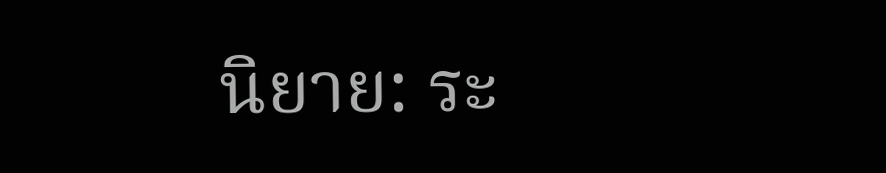นิยาย: ระ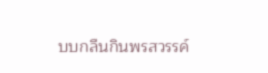บบกลืนกินพรสวรรค์